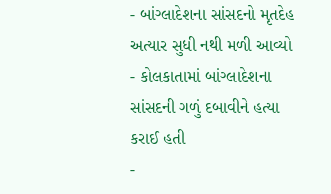- બાંગ્લાદેશના સાંસદનો મૃતદેહ અત્યાર સુધી નથી મળી આવ્યો
- કોલકાતામાં બાંગ્લાદેશના સાંસદની ગળું દબાવીને હત્યા કરાઈ હતી
-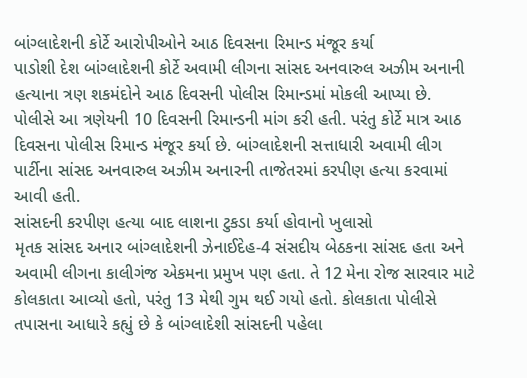બાંગ્લાદેશની કોર્ટે આરોપીઓને આઠ દિવસના રિમાન્ડ મંજૂર કર્યા
પાડોશી દેશ બાંગ્લાદેશની કોર્ટે અવામી લીગના સાંસદ અનવારુલ અઝીમ અનાની હત્યાના ત્રણ શકમંદોને આઠ દિવસની પોલીસ રિમાન્ડમાં મોકલી આપ્યા છે. પોલીસે આ ત્રણેયની 10 દિવસની રિમાન્ડની માંગ કરી હતી. પરંતુ કોર્ટે માત્ર આઠ દિવસના પોલીસ રિમાન્ડ મંજૂર કર્યા છે. બાંગ્લાદેશની સત્તાધારી અવામી લીગ પાર્ટીના સાંસદ અનવારુલ અઝીમ અનારની તાજેતરમાં કરપીણ હત્યા કરવામાં આવી હતી.
સાંસદની કરપીણ હત્યા બાદ લાશના ટુકડા કર્યા હોવાનો ખુલાસો
મૃતક સાંસદ અનાર બાંગ્લાદેશની ઝેનાઈદેહ-4 સંસદીય બેઠકના સાંસદ હતા અને અવામી લીગના કાલીગંજ એકમના પ્રમુખ પણ હતા. તે 12 મેના રોજ સારવાર માટે કોલકાતા આવ્યો હતો, પરંતુ 13 મેથી ગુમ થઈ ગયો હતો. કોલકાતા પોલીસે તપાસના આધારે કહ્યું છે કે બાંગ્લાદેશી સાંસદની પહેલા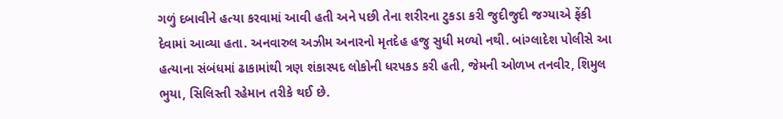ગળું દબાવીને હત્યા કરવામાં આવી હતી અને પછી તેના શરીરના ટુકડા કરી જુદીજુદી જગ્યાએ ફેંકી દેવામાં આવ્યા હતા. અનવારુલ અઝીમ અનારનો મૃતદેહ હજુ સુધી મળ્યો નથી. બાંગ્લાદેશ પોલીસે આ હત્યાના સંબંધમાં ઢાકામાંથી ત્રણ શંકાસ્પદ લોકોની ધરપકડ કરી હતી, જેમની ઓળખ તનવીર, શિમુલ ભુયા, સિલિસ્તી રહેમાન તરીકે થઈ છે.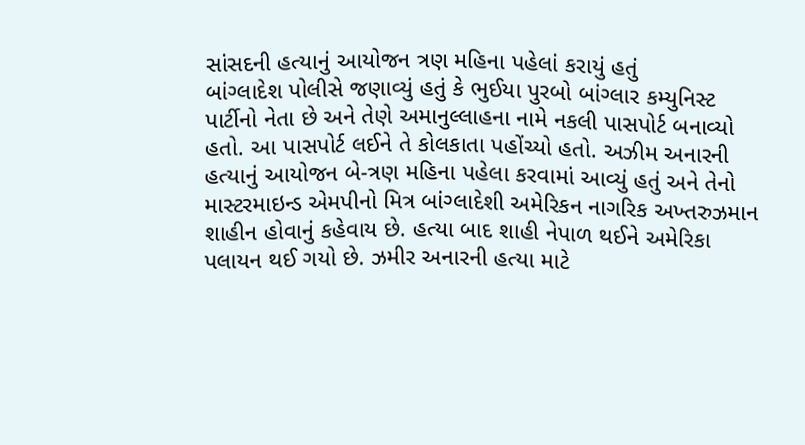સાંસદની હત્યાનું આયોજન ત્રણ મહિના પહેલાં કરાયું હતું
બાંગ્લાદેશ પોલીસે જણાવ્યું હતું કે ભુઈયા પુરબો બાંગ્લાર કમ્યુનિસ્ટ પાર્ટીનો નેતા છે અને તેણે અમાનુલ્લાહના નામે નકલી પાસપોર્ટ બનાવ્યો હતો. આ પાસપોર્ટ લઈને તે કોલકાતા પહોંચ્યો હતો. અઝીમ અનારની હત્યાનું આયોજન બે-ત્રણ મહિના પહેલા કરવામાં આવ્યું હતું અને તેનો માસ્ટરમાઇન્ડ એમપીનો મિત્ર બાંગ્લાદેશી અમેરિકન નાગરિક અખ્તરુઝમાન શાહીન હોવાનું કહેવાય છે. હત્યા બાદ શાહી નેપાળ થઈને અમેરિકા પલાયન થઈ ગયો છે. ઝમીર અનારની હત્યા માટે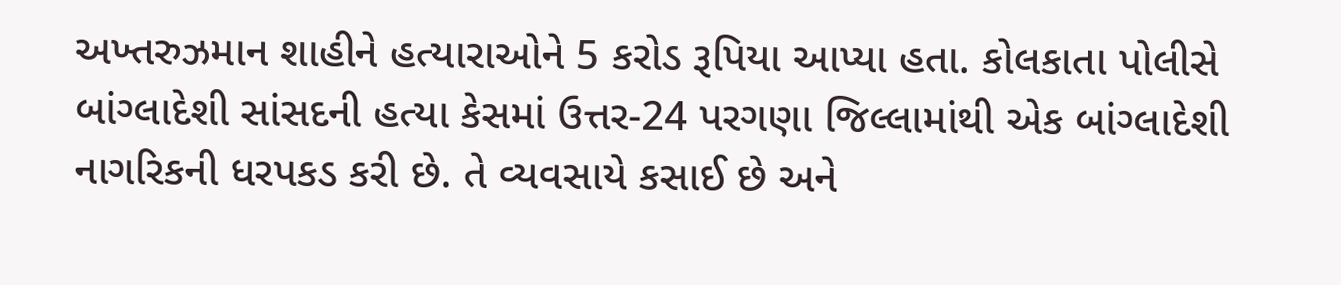અખ્તરુઝમાન શાહીને હત્યારાઓને 5 કરોડ રૂપિયા આપ્યા હતા. કોલકાતા પોલીસે બાંગ્લાદેશી સાંસદની હત્યા કેસમાં ઉત્તર-24 પરગણા જિલ્લામાંથી એક બાંગ્લાદેશી નાગરિકની ધરપકડ કરી છે. તે વ્યવસાયે કસાઈ છે અને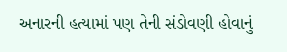અનારની હત્યામાં પણ તેની સંડોવણી હોવાનું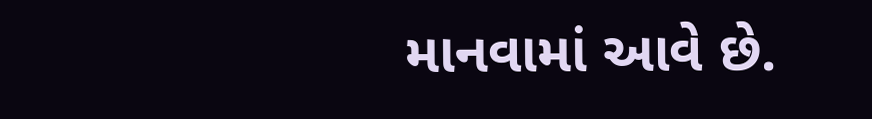માનવામાં આવે છે.